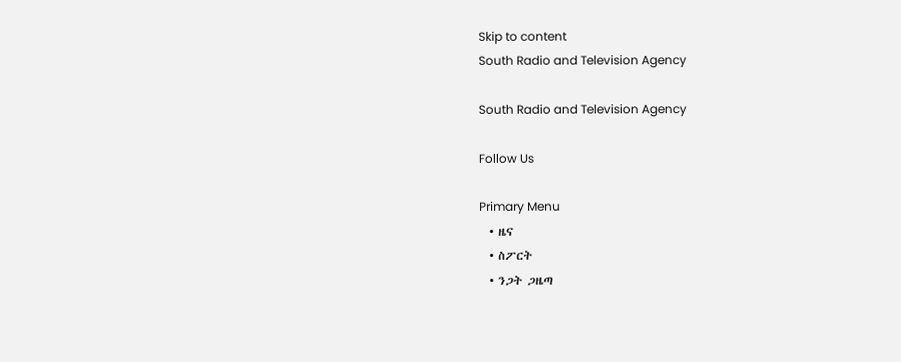Skip to content
South Radio and Television Agency

South Radio and Television Agency

Follow Us

Primary Menu
  • ዜና
  • ስፖርት
  • ንጋት ጋዜጣ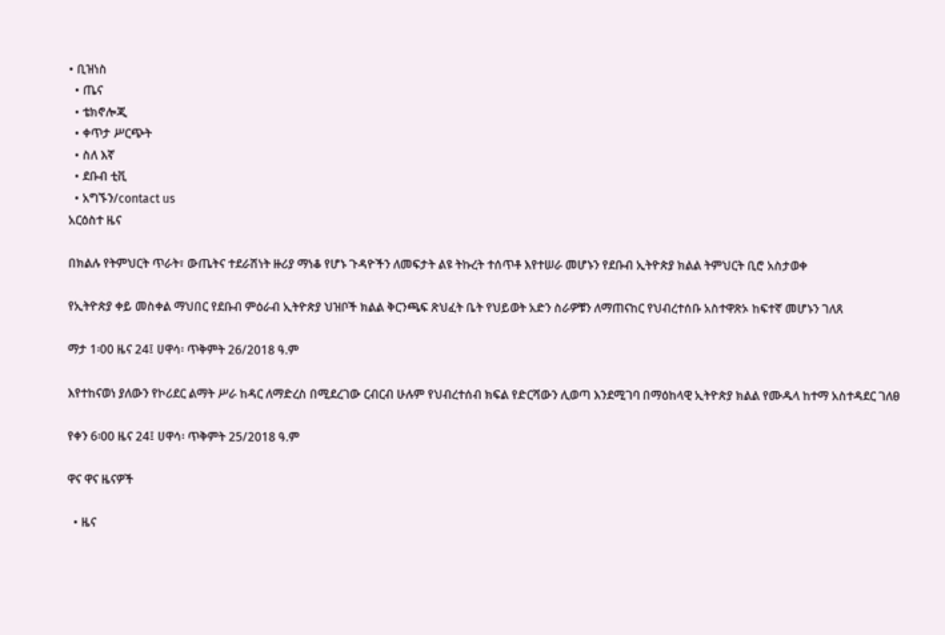• ቢዝነስ
  • ጤና
  • ቴክኖሎጂ
  • ቀጥታ ሥርጭት
  • ስለ እኛ
  • ደቡብ ቲቪ
  • አግኙን/contact us
አርዕስተ ዜና

በክልሉ የትምህርት ጥራት፣ ውጤትና ተደራሽነት ዙሪያ ማነቆ የሆኑ ጉዳዮችን ለመፍታት ልዩ ትኩረት ተሰጥቶ እየተሠራ መሆኑን የደቡብ ኢትዮጵያ ክልል ትምህርት ቢሮ አስታወቀ

የኢትዮጵያ ቀይ መስቀል ማህበር የደቡብ ምዕራብ ኢትዮጵያ ህዝቦች ክልል ቅርንጫፍ ጽህፈት ቤት የህይወት አድን ስራዎቹን ለማጠናከር የህብረተሰቡ አስተዋጽኦ ከፍተኛ መሆኑን ገለጸ

ማታ 1፡00 ዜና 24፤ ሀዋሳ፡ ጥቅምት 26/2018 ዓ.ም

እየተከናወነ ያለውን የኮሪደር ልማት ሥራ ከዳር ለማድረስ በሚደረገው ርብርብ ሁሉም የህብረተሰብ ክፍል የድርሻውን ሊወጣ እንደሚገባ በማዕከላዊ ኢትዮጵያ ክልል የሙዱላ ከተማ አስተዳደር ገለፀ

የቀን 6፡00 ዜና 24፤ ሀዋሳ፡ ጥቅምት 25/2018 ዓ.ም

ዋና ዋና ዜናዎች

  • ዜና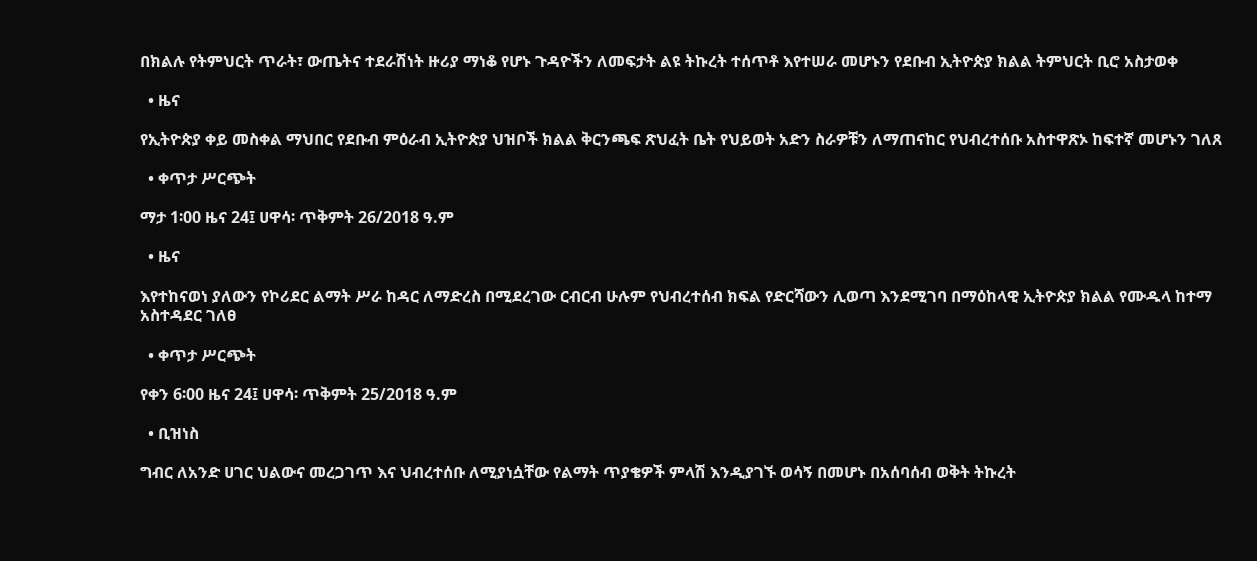በክልሉ የትምህርት ጥራት፣ ውጤትና ተደራሽነት ዙሪያ ማነቆ የሆኑ ጉዳዮችን ለመፍታት ልዩ ትኩረት ተሰጥቶ እየተሠራ መሆኑን የደቡብ ኢትዮጵያ ክልል ትምህርት ቢሮ አስታወቀ

  • ዜና

የኢትዮጵያ ቀይ መስቀል ማህበር የደቡብ ምዕራብ ኢትዮጵያ ህዝቦች ክልል ቅርንጫፍ ጽህፈት ቤት የህይወት አድን ስራዎቹን ለማጠናከር የህብረተሰቡ አስተዋጽኦ ከፍተኛ መሆኑን ገለጸ

  • ቀጥታ ሥርጭት

ማታ 1፡00 ዜና 24፤ ሀዋሳ፡ ጥቅምት 26/2018 ዓ.ም

  • ዜና

እየተከናወነ ያለውን የኮሪደር ልማት ሥራ ከዳር ለማድረስ በሚደረገው ርብርብ ሁሉም የህብረተሰብ ክፍል የድርሻውን ሊወጣ እንደሚገባ በማዕከላዊ ኢትዮጵያ ክልል የሙዱላ ከተማ አስተዳደር ገለፀ

  • ቀጥታ ሥርጭት

የቀን 6፡00 ዜና 24፤ ሀዋሳ፡ ጥቅምት 25/2018 ዓ.ም

  • ቢዝነስ

ግብር ለአንድ ሀገር ህልውና መረጋገጥ እና ህብረተሰቡ ለሚያነሷቸው የልማት ጥያቄዎች ምላሽ እንዲያገኙ ወሳኝ በመሆኑ በአሰባሰብ ወቅት ትኩረት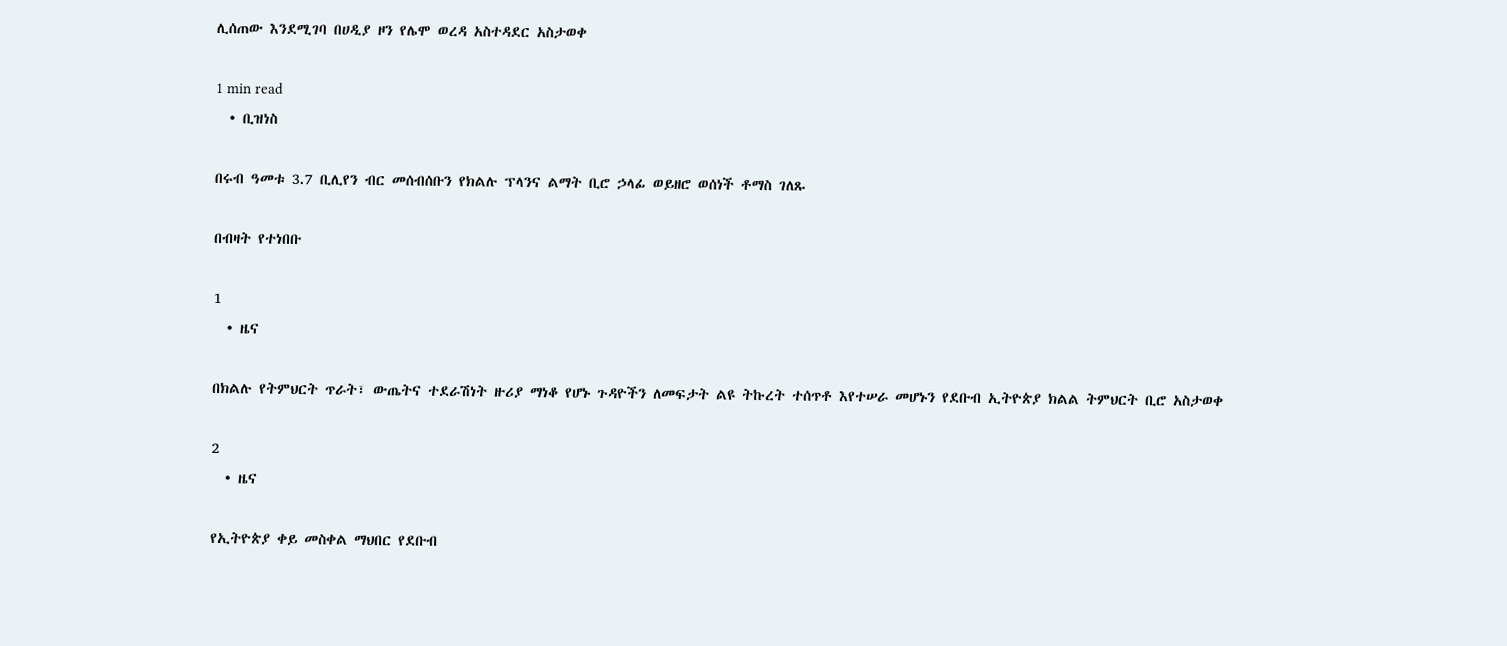ሊሰጠው እንደሚገባ በሀዲያ ዞን የሌሞ ወረዳ አስተዳደር አስታወቀ

1 min read
  • ቢዝነስ

በሩብ ዓመቱ 3.7 ቢሊየን ብር መሰብሰቡን የክልሉ ፕላንና ልማት ቢሮ ኃላፊ ወይዘሮ ወሰነች ቶማስ ገለጹ

በብዛት የተነበቡ

1
  • ዜና

በክልሉ የትምህርት ጥራት፣ ውጤትና ተደራሽነት ዙሪያ ማነቆ የሆኑ ጉዳዮችን ለመፍታት ልዩ ትኩረት ተሰጥቶ እየተሠራ መሆኑን የደቡብ ኢትዮጵያ ክልል ትምህርት ቢሮ አስታወቀ

2
  • ዜና

የኢትዮጵያ ቀይ መስቀል ማህበር የደቡብ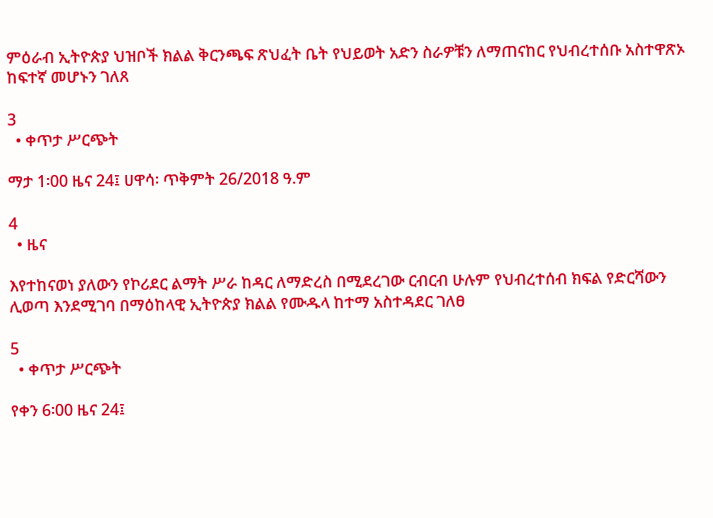ምዕራብ ኢትዮጵያ ህዝቦች ክልል ቅርንጫፍ ጽህፈት ቤት የህይወት አድን ስራዎቹን ለማጠናከር የህብረተሰቡ አስተዋጽኦ ከፍተኛ መሆኑን ገለጸ

3
  • ቀጥታ ሥርጭት

ማታ 1፡00 ዜና 24፤ ሀዋሳ፡ ጥቅምት 26/2018 ዓ.ም

4
  • ዜና

እየተከናወነ ያለውን የኮሪደር ልማት ሥራ ከዳር ለማድረስ በሚደረገው ርብርብ ሁሉም የህብረተሰብ ክፍል የድርሻውን ሊወጣ እንደሚገባ በማዕከላዊ ኢትዮጵያ ክልል የሙዱላ ከተማ አስተዳደር ገለፀ

5
  • ቀጥታ ሥርጭት

የቀን 6፡00 ዜና 24፤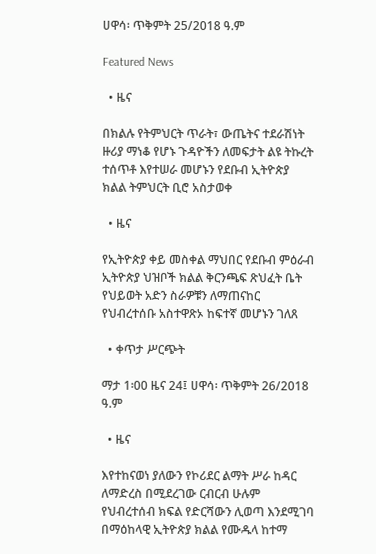ሀዋሳ፡ ጥቅምት 25/2018 ዓ.ም

Featured News

  • ዜና

በክልሉ የትምህርት ጥራት፣ ውጤትና ተደራሽነት ዙሪያ ማነቆ የሆኑ ጉዳዮችን ለመፍታት ልዩ ትኩረት ተሰጥቶ እየተሠራ መሆኑን የደቡብ ኢትዮጵያ ክልል ትምህርት ቢሮ አስታወቀ

  • ዜና

የኢትዮጵያ ቀይ መስቀል ማህበር የደቡብ ምዕራብ ኢትዮጵያ ህዝቦች ክልል ቅርንጫፍ ጽህፈት ቤት የህይወት አድን ስራዎቹን ለማጠናከር የህብረተሰቡ አስተዋጽኦ ከፍተኛ መሆኑን ገለጸ

  • ቀጥታ ሥርጭት

ማታ 1፡00 ዜና 24፤ ሀዋሳ፡ ጥቅምት 26/2018 ዓ.ም

  • ዜና

እየተከናወነ ያለውን የኮሪደር ልማት ሥራ ከዳር ለማድረስ በሚደረገው ርብርብ ሁሉም የህብረተሰብ ክፍል የድርሻውን ሊወጣ እንደሚገባ በማዕከላዊ ኢትዮጵያ ክልል የሙዱላ ከተማ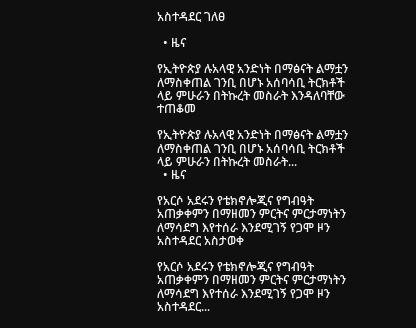አስተዳደር ገለፀ

  • ዜና

የኢትዮጵያ ሉአላዊ አንድነት በማፅናት ልማቷን ለማስቀጠል ገንቢ በሆኑ አሰባሳቢ ትርክቶች ላይ ምሁራን በትኩረት መስራት እንዳለባቸው ተጠቆመ

የኢትዮጵያ ሉአላዊ አንድነት በማፅናት ልማቷን ለማስቀጠል ገንቢ በሆኑ አሰባሳቢ ትርክቶች ላይ ምሁራን በትኩረት መስራት...
  • ዜና

የአርሶ አደሩን የቴክኖሎጂና የግብዓት አጠቃቀምን በማዘመን ምርትና ምርታማነትን ለማሳደግ እየተሰራ እንደሚገኝ የጋሞ ዞን አስተዳደር አስታወቀ

የአርሶ አደሩን የቴክኖሎጂና የግብዓት አጠቃቀምን በማዘመን ምርትና ምርታማነትን ለማሳደግ እየተሰራ እንደሚገኝ የጋሞ ዞን አስተዳደር...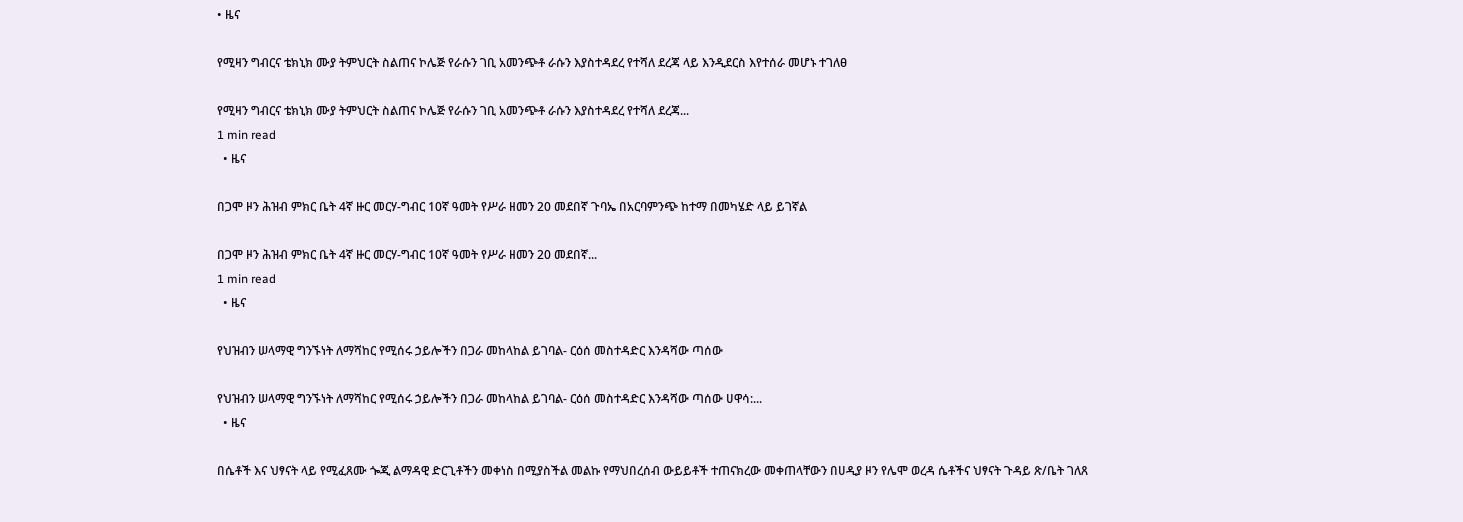• ዜና

የሚዛን ግብርና ቴክኒክ ሙያ ትምህርት ስልጠና ኮሌጅ የራሱን ገቢ አመንጭቶ ራሱን እያስተዳደረ የተሻለ ደረጃ ላይ እንዲደርስ እየተሰራ መሆኑ ተገለፀ

የሚዛን ግብርና ቴክኒክ ሙያ ትምህርት ስልጠና ኮሌጅ የራሱን ገቢ አመንጭቶ ራሱን እያስተዳደረ የተሻለ ደረጃ...
1 min read
  • ዜና

በጋሞ ዞን ሕዝብ ምክር ቤት 4ኛ ዙር መርሃ-ግብር 10ኛ ዓመት የሥራ ዘመን 20 መደበኛ ጉባኤ በአርባምንጭ ከተማ በመካሄድ ላይ ይገኛል

በጋሞ ዞን ሕዝብ ምክር ቤት 4ኛ ዙር መርሃ-ግብር 10ኛ ዓመት የሥራ ዘመን 20 መደበኛ...
1 min read
  • ዜና

የህዝብን ሠላማዊ ግንኙነት ለማሻከር የሚሰሩ ኃይሎችን በጋራ መከላከል ይገባል- ርዕሰ መስተዳድር እንዳሻው ጣሰው

የህዝብን ሠላማዊ ግንኙነት ለማሻከር የሚሰሩ ኃይሎችን በጋራ መከላከል ይገባል- ርዕሰ መስተዳድር እንዳሻው ጣሰው ሀዋሳ:...
  • ዜና

በሴቶች እና ህፃናት ላይ የሚፈጸሙ ጐጂ ልማዳዊ ድርጊቶችን መቀነስ በሚያስችል መልኩ የማህበረሰብ ውይይቶች ተጠናክረው መቀጠላቸውን በሀዲያ ዞን የሌሞ ወረዳ ሴቶችና ህፃናት ጉዳይ ጽ/ቤት ገለጸ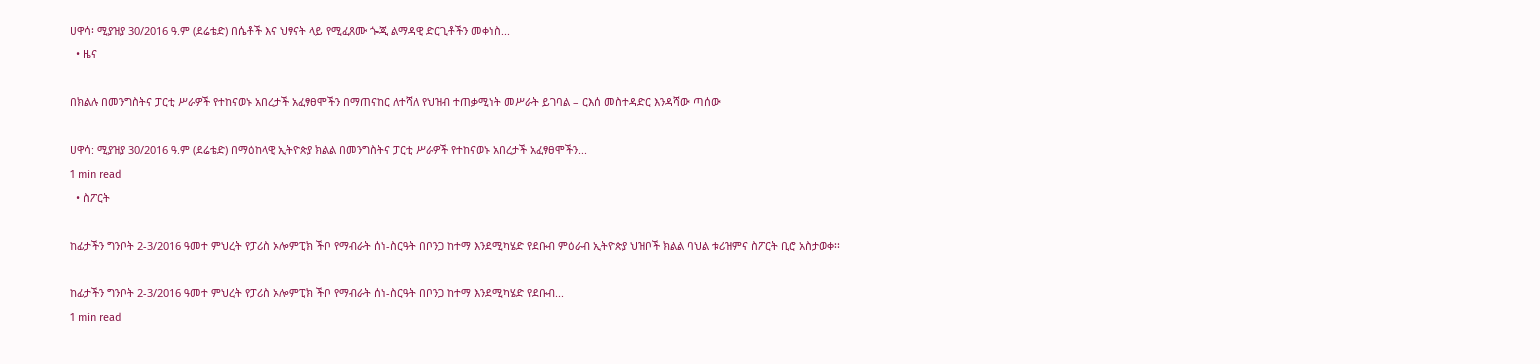ሀዋሳ፡ ሚያዝያ 30/2016 ዓ.ም (ደሬቴድ) በሴቶች እና ህፃናት ላይ የሚፈጸሙ ጐጂ ልማዳዊ ድርጊቶችን መቀነስ...
  • ዜና

በክልሉ በመንግስትና ፓርቲ ሥራዎች የተከናወኑ አበረታች አፈፃፀሞችን በማጠናከር ለተሻለ የህዝብ ተጠቃሚነት መሥራት ይገባል – ርእሰ መስተዳድር እንዳሻው ጣሰው

ሀዋሳ: ሚያዝያ 30/2016 ዓ.ም (ደሬቴድ) በማዕከላዊ ኢትዮጵያ ክልል በመንግስትና ፓርቲ ሥራዎች የተከናወኑ አበረታች አፈፃፀሞችን...
1 min read
  • ስፖርት

ከፊታችን ግንቦት 2-3/2016 ዓመተ ምህረት የፓሪስ ኦሎምፒክ ችቦ የማብራት ሰነ-ስርዓት በቦንጋ ከተማ እንደሚካሄድ የደቡብ ምዕራብ ኢትዮጵያ ህዝቦች ክልል ባህል ቱሪዝምና ስፖርት ቢሮ አስታወቀ፡፡

ከፊታችን ግንቦት 2-3/2016 ዓመተ ምህረት የፓሪስ ኦሎምፒክ ችቦ የማብራት ሰነ-ስርዓት በቦንጋ ከተማ እንደሚካሄድ የደቡብ...
1 min read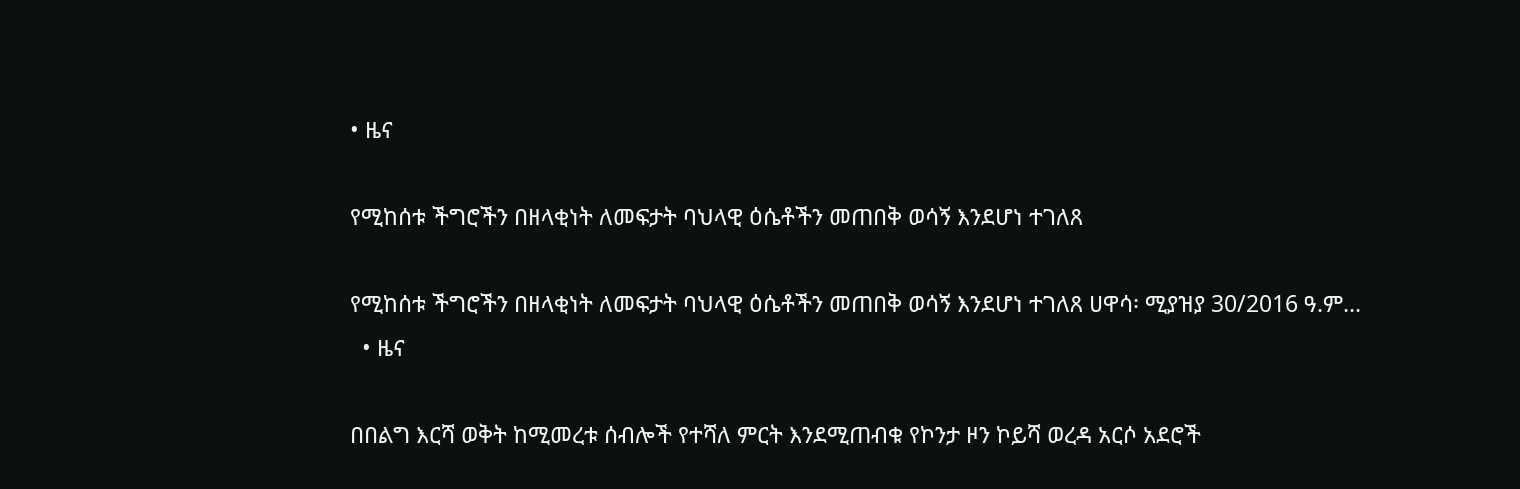• ዜና

የሚከሰቱ ችግሮችን በዘላቂነት ለመፍታት ባህላዊ ዕሴቶችን መጠበቅ ወሳኝ እንደሆነ ተገለጸ

የሚከሰቱ ችግሮችን በዘላቂነት ለመፍታት ባህላዊ ዕሴቶችን መጠበቅ ወሳኝ እንደሆነ ተገለጸ ሀዋሳ፡ ሚያዝያ 30/2016 ዓ.ም...
  • ዜና

በበልግ እርሻ ወቅት ከሚመረቱ ሰብሎች የተሻለ ምርት እንደሚጠብቁ የኮንታ ዞን ኮይሻ ወረዳ አርሶ አደሮች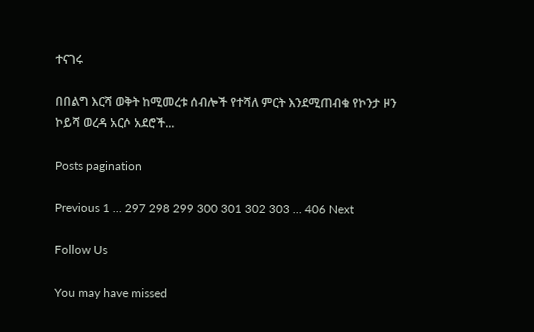ተናገሩ

በበልግ እርሻ ወቅት ከሚመረቱ ሰብሎች የተሻለ ምርት እንደሚጠብቁ የኮንታ ዞን ኮይሻ ወረዳ አርሶ አደሮች...

Posts pagination

Previous 1 … 297 298 299 300 301 302 303 … 406 Next

Follow Us

You may have missed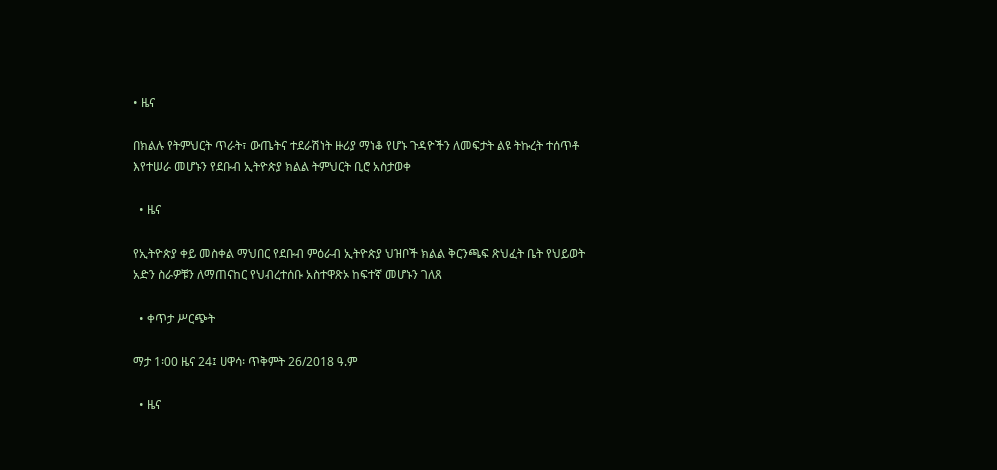• ዜና

በክልሉ የትምህርት ጥራት፣ ውጤትና ተደራሽነት ዙሪያ ማነቆ የሆኑ ጉዳዮችን ለመፍታት ልዩ ትኩረት ተሰጥቶ እየተሠራ መሆኑን የደቡብ ኢትዮጵያ ክልል ትምህርት ቢሮ አስታወቀ

  • ዜና

የኢትዮጵያ ቀይ መስቀል ማህበር የደቡብ ምዕራብ ኢትዮጵያ ህዝቦች ክልል ቅርንጫፍ ጽህፈት ቤት የህይወት አድን ስራዎቹን ለማጠናከር የህብረተሰቡ አስተዋጽኦ ከፍተኛ መሆኑን ገለጸ

  • ቀጥታ ሥርጭት

ማታ 1፡00 ዜና 24፤ ሀዋሳ፡ ጥቅምት 26/2018 ዓ.ም

  • ዜና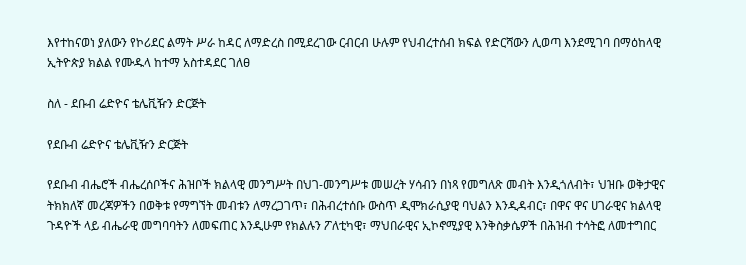እየተከናወነ ያለውን የኮሪደር ልማት ሥራ ከዳር ለማድረስ በሚደረገው ርብርብ ሁሉም የህብረተሰብ ክፍል የድርሻውን ሊወጣ እንደሚገባ በማዕከላዊ ኢትዮጵያ ክልል የሙዱላ ከተማ አስተዳደር ገለፀ

ስለ - ደቡብ ሬድዮና ቴሌቪዥን ድርጅት

የደቡብ ሬድዮና ቴሌቪዥን ድርጅት

የደቡብ ብሔሮች ብሔረሰቦችና ሕዝቦች ክልላዊ መንግሥት በህገ-መንግሥቱ መሠረት ሃሳብን በነጻ የመግለጽ መብት እንዲጎለብት፣ ህዝቡ ወቅታዊና ትክክለኛ መረጃዎችን በወቅቱ የማግኘት መብቱን ለማረጋገጥ፣ በሕብረተሰቡ ውስጥ ዲሞክራሲያዊ ባህልን እንዲዳብር፣ በዋና ዋና ሀገራዊና ክልላዊ ጉዳዮች ላይ ብሔራዊ መግባባትን ለመፍጠር እንዲሁም የክልሉን ፖለቲካዊ፣ ማህበራዊና ኢኮኖሚያዊ እንቅስቃሴዎች በሕዝብ ተሳትፎ ለመተግበር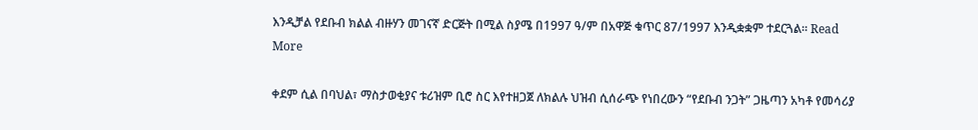እንዲቻል የደቡብ ክልል ብዙሃን መገናኛ ድርጅት በሚል ስያሜ በ1997 ዓ/ም በአዋጅ ቁጥር 87/1997 እንዲቋቋም ተደርጓል፡፡ Read More

ቀደም ሲል በባህል፣ ማስታወቂያና ቱሪዝም ቢሮ ስር እየተዘጋጀ ለክልሉ ህዝብ ሲሰራጭ የነበረውን “የደቡብ ንጋት” ጋዜጣን አካቶ የመሳሪያ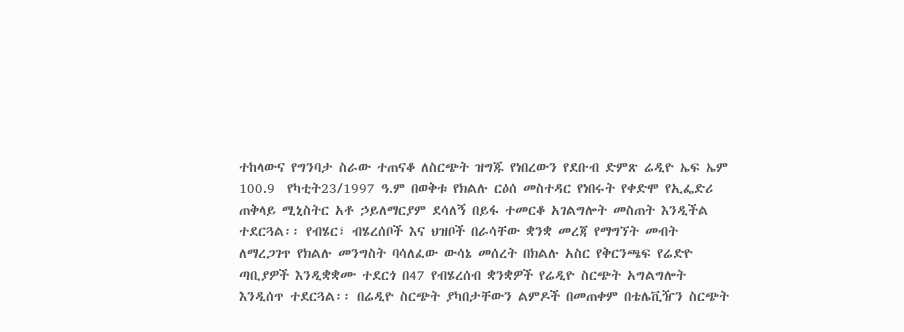ተከላውና የግንባታ ስራው ተጠናቆ ለስርጭት ዝግጁ የነበረውን የደቡብ ድምጽ ሬዲዮ ኤፍ ኤም 100.9  የካቲት23/1997 ዓ.ም በወቅቱ የክልሉ ርዕሰ መስተዳር የነበሩት የቀድሞ የኢፌድሪ ጠቅላይ ሚኒስትር አቶ ኃይለማርያም ደሳለኝ በይፋ ተመርቆ አገልግሎት መስጠት እንዲችል ተደርጓል፡፡ የብሄር፣ ብሄረሰቦች እና ህዝቦች በራሳቸው ቋንቋ መረጃ የማግኘት መብት ለማረጋገጥ የክልሉ መንግስት ባሳለፈው ውሳኔ መሰረት በክልሉ አስር የቅርንጫፍ የሬድዮ ጣቢያዎች እንዲቋቋሙ ተደርጎ በ47 የብሄረሰብ ቋንቋዎች የሬዲዮ ስርጭት አግልግሎት እንዲሰጥ ተደርጓል፡፡ በሬዲዮ ስርጭት ያካበታቸውን ልምዶች በመጠቀም በቴሌቪዥን ስርጭት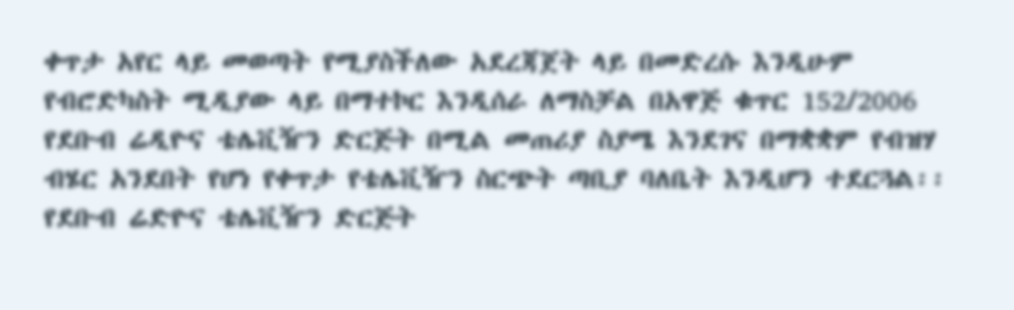ቀጥታ አየር ላይ መወጣት የሚያስችለው አደረጃጀት ላይ በመድረሱ እንዲሁም የብሮድካስት ሚዲያው ላይ በማተኮር እንዲሰራ ለማስቻል በአዋጅ ቁጥር 152/2006 የደቡብ ሬዲዮና ቴሌቪዥን ድርጅት በሚል መጠሪያ ስያሜ እንደገና በማቋቋም የብዝሃ ብሄር አንደበት የሆነ የቀጥታ የቴሌቪዥን ስርጭት ጣቢያ ባለቤት እንዲሆን ተደርጓል፡፡ የደቡብ ሬድዮና ቴሌቪዥን ድርጅት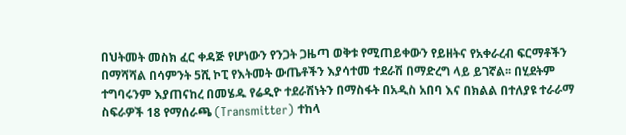በህትመት መስክ ፈር ቀዳጅ የሆነውን የንጋት ጋዜጣ ወቅቱ የሚጠይቀውን የይዘትና የአቀራረብ ፍርማቶችን በማሻሻል በሳምንት 5ሺ ኮፒ የእትመት ውጤቶችን እያሳተመ ተደራሽ በማድረግ ላይ ይገኛል፡፡ በሂደትም ተግባሩንም እያጠናከረ በመሄዱ የሬዲዮ ተደራሽነትን በማስፋት በአዲስ አበባ እና በክልል በተለያዩ ተራራማ ስፍራዎች 18 የማሰራጫ (Transmitter) ተከላ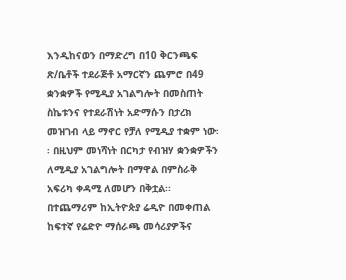እንዲከናወን በማድረግ በ10 ቅርንጫፍ ጽ/ቤቶች ተደራጅቶ አማርኛን ጨምሮ በ49 ቋንቋዎች የሚዲያ አገልግሎት በመስጠት ስኬቱንና የተደራሽነት አድማሱን በታረክ መዝገብ ላይ ማኖር የቻለ የሚዲያ ተቋም ነው፡፡ በዚህም መነሻነት በርካታ የብዝሃ ቋንቋዎችን ለሚዲያ አገልግሎት በማዋል በምስራቅ አፍሪካ ቀዳሚ ለመሆን በቅቷል፡፡ በተጨማሪም ከኢትዮጵያ ሬዲዮ በመቀጠል ከፍተኛ የሬድዮ ማሰራጫ መሳሪያዎችና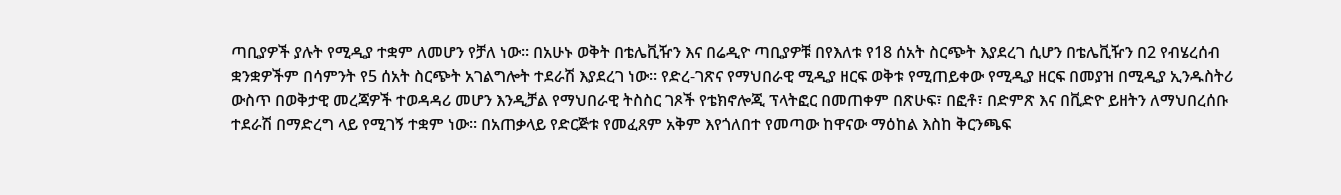ጣቢያዎች ያሉት የሚዲያ ተቋም ለመሆን የቻለ ነው፡፡ በአሁኑ ወቅት በቴሌቪዥን እና በሬዲዮ ጣቢያዎቹ በየእለቱ የ18 ሰአት ስርጭት እያደረገ ሲሆን በቴሌቪዥን በ2 የብሄረሰብ ቋንቋዎችም በሳምንት የ5 ሰአት ስርጭት አገልግሎት ተደራሽ እያደረገ ነው፡፡ የድረ-ገጽና የማህበራዊ ሚዲያ ዘርፍ ወቅቱ የሚጠይቀው የሚዲያ ዘርፍ በመያዝ በሚዲያ ኢንዱስትሪ ውስጥ በወቅታዊ መረጃዎች ተወዳዳሪ መሆን እንዲቻል የማህበራዊ ትስስር ገጾች የቴክኖሎጂ ፕላትፎር በመጠቀም በጽሁፍ፣ በፎቶ፣ በድምጽ እና በቪድዮ ይዘትን ለማህበረሰቡ ተደራሽ በማድረግ ላይ የሚገኝ ተቋም ነው፡፡ በአጠቃላይ የድርጅቱ የመፈጸም አቅም እየጎለበተ የመጣው ከዋናው ማዕከል እስከ ቅርንጫፍ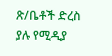ጽ/ቤቶች ድረስ ያሉ የሚዲያ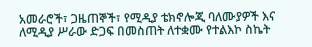አመራሮች፣ ጋዜጠኞች፣ የሚዲያ ቴክኖሎጂ ባለሙያዎች እና ለሚዲያ ሥራው ድጋፍ በመስጠት ለተቋሙ የተልእኮ ስኬት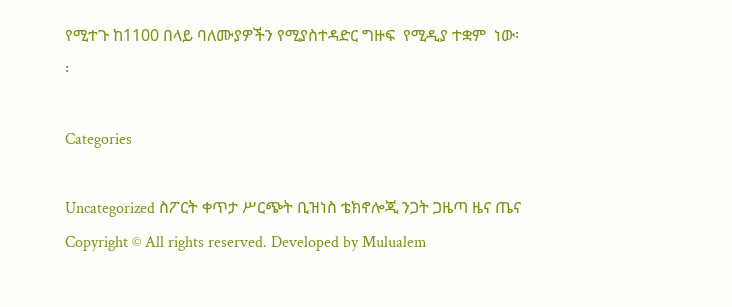የሚተጉ ከ1100 በላይ ባለሙያዎችን የሚያስተዳድር ግዙፍ  የሚዲያ ተቋም  ነው፡፡

Categories

Uncategorized ስፖርት ቀጥታ ሥርጭት ቢዝነስ ቴክኖሎጂ ንጋት ጋዜጣ ዜና ጤና
Copyright © All rights reserved. Developed by Mulualem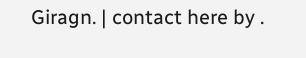Giragn. | contact here by .